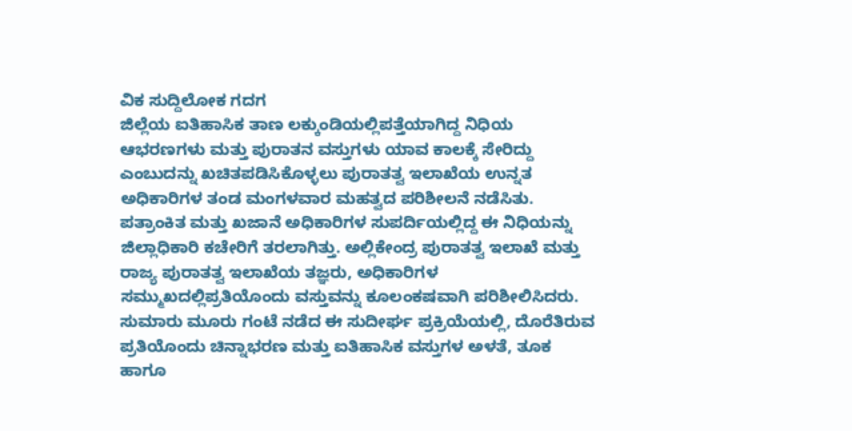ವಿಕ ಸುದ್ದಿಲೋಕ ಗದಗ
ಜಿಲ್ಲೆಯ ಐತಿಹಾಸಿಕ ತಾಣ ಲಕ್ಕುಂಡಿಯಲ್ಲಿಪತ್ತೆಯಾಗಿದ್ದ ನಿಧಿಯ ಆಭರಣಗಳು ಮತ್ತು ಪುರಾತನ ವಸ್ತುಗಳು ಯಾವ ಕಾಲಕ್ಕೆ ಸೇರಿದ್ದು ಎಂಬುದನ್ನು ಖಚಿತಪಡಿಸಿಕೊಳ್ಳಲು ಪುರಾತತ್ವ ಇಲಾಖೆಯ ಉನ್ನತ ಅಧಿಕಾರಿಗಳ ತಂಡ ಮಂಗಳವಾರ ಮಹತ್ವದ ಪರಿಶೀಲನೆ ನಡೆಸಿತು.
ಪತ್ರಾಂಕಿತ ಮತ್ತು ಖಜಾನೆ ಅಧಿಕಾರಿಗಳ ಸುಪರ್ದಿಯಲ್ಲಿದ್ದ ಈ ನಿಧಿಯನ್ನು ಜಿಲ್ಲಾಧಿಕಾರಿ ಕಚೇರಿಗೆ ತರಲಾಗಿತ್ತು. ಅಲ್ಲಿಕೇಂದ್ರ ಪುರಾತತ್ವ ಇಲಾಖೆ ಮತ್ತು ರಾಜ್ಯ ಪುರಾತತ್ವ ಇಲಾಖೆಯ ತಜ್ಞರು, ಅಧಿಕಾರಿಗಳ ಸಮ್ಮುಖದಲ್ಲಿಪ್ರತಿಯೊಂದು ವಸ್ತುವನ್ನು ಕೂಲಂಕಷವಾಗಿ ಪರಿಶೀಲಿಸಿದರು.
ಸುಮಾರು ಮೂರು ಗಂಟೆ ನಡೆದ ಈ ಸುದೀರ್ಘ ಪ್ರಕ್ರಿಯೆಯಲ್ಲಿ, ದೊರೆತಿರುವ ಪ್ರತಿಯೊಂದು ಚಿನ್ನಾಭರಣ ಮತ್ತು ಐತಿಹಾಸಿಕ ವಸ್ತುಗಳ ಅಳತೆ, ತೂಕ ಹಾಗೂ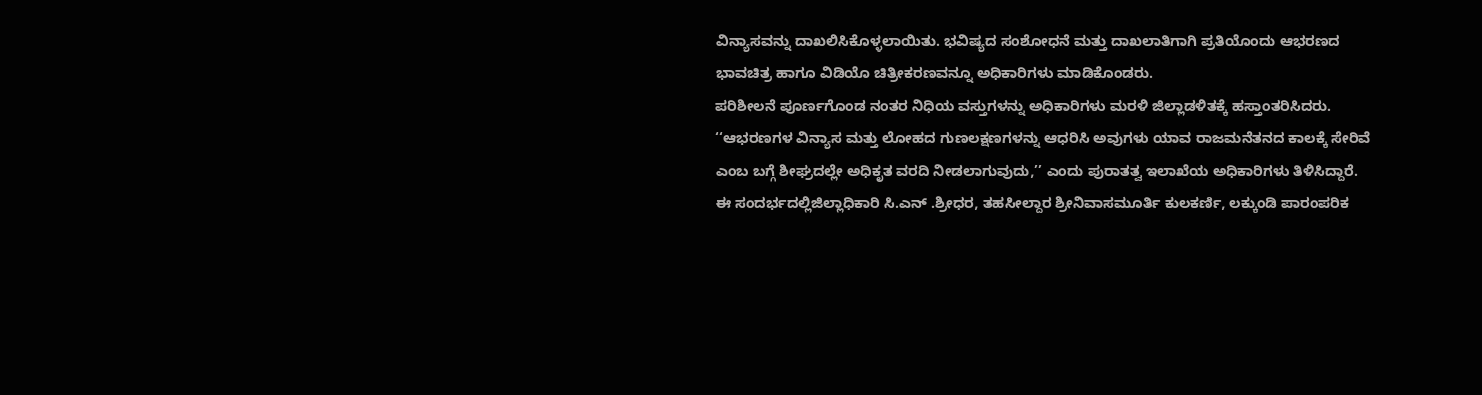ವಿನ್ಯಾಸವನ್ನು ದಾಖಲಿಸಿಕೊಳ್ಳಲಾಯಿತು. ಭವಿಷ್ಯದ ಸಂಶೋಧನೆ ಮತ್ತು ದಾಖಲಾತಿಗಾಗಿ ಪ್ರತಿಯೊಂದು ಆಭರಣದ ಭಾವಚಿತ್ರ ಹಾಗೂ ವಿಡಿಯೊ ಚಿತ್ರೀಕರಣವನ್ನೂ ಅಧಿಕಾರಿಗಳು ಮಾಡಿಕೊಂಡರು.
ಪರಿಶೀಲನೆ ಪೂರ್ಣಗೊಂಡ ನಂತರ ನಿಧಿಯ ವಸ್ತುಗಳನ್ನು ಅಧಿಕಾರಿಗಳು ಮರಳಿ ಜಿಲ್ಲಾಡಳಿತಕ್ಕೆ ಹಸ್ತಾಂತರಿಸಿದರು.
‘‘ಆಭರಣಗಳ ವಿನ್ಯಾಸ ಮತ್ತು ಲೋಹದ ಗುಣಲಕ್ಷಣಗಳನ್ನು ಆಧರಿಸಿ ಅವುಗಳು ಯಾವ ರಾಜಮನೆತನದ ಕಾಲಕ್ಕೆ ಸೇರಿವೆ ಎಂಬ ಬಗ್ಗೆ ಶೀಘ್ರದಲ್ಲೇ ಅಧಿಕೃತ ವರದಿ ನೀಡಲಾಗುವುದು,’’ ಎಂದು ಪುರಾತತ್ವ ಇಲಾಖೆಯ ಅಧಿಕಾರಿಗಳು ತಿಳಿಸಿದ್ದಾರೆ.
ಈ ಸಂದರ್ಭದಲ್ಲಿಜಿಲ್ಲಾಧಿಕಾರಿ ಸಿ.ಎನ್ .ಶ್ರೀಧರ, ತಹಸೀಲ್ದಾರ ಶ್ರೀನಿವಾಸಮೂರ್ತಿ ಕುಲಕರ್ಣಿ, ಲಕ್ಕುಂಡಿ ಪಾರಂಪರಿಕ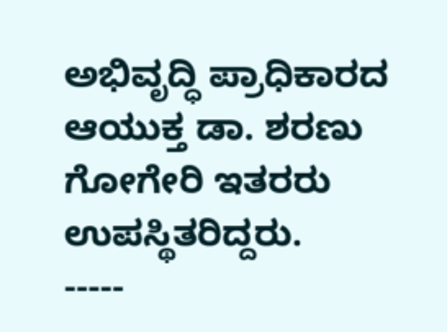ಅಭಿವೃದ್ಧಿ ಪ್ರಾಧಿಕಾರದ ಆಯುಕ್ತ ಡಾ. ಶರಣು ಗೋಗೇರಿ ಇತರರು ಉಪಸ್ಥಿತರಿದ್ದರು.
-----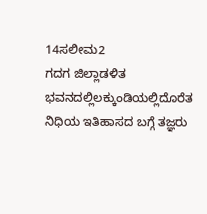14ಸಲೀಮ2
ಗದಗ ಜಿಲ್ಲಾಡಳಿತ ಭವನದಲ್ಲಿಲಕ್ಕುಂಡಿಯಲ್ಲಿದೊರೆತ ನಿಧಿಯ ಇತಿಹಾಸದ ಬಗ್ಗೆ ತಜ್ಞರು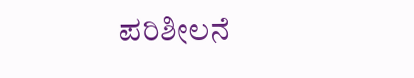ಪರಿಶೀಲನೆ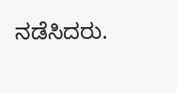ನಡೆಸಿದರು.